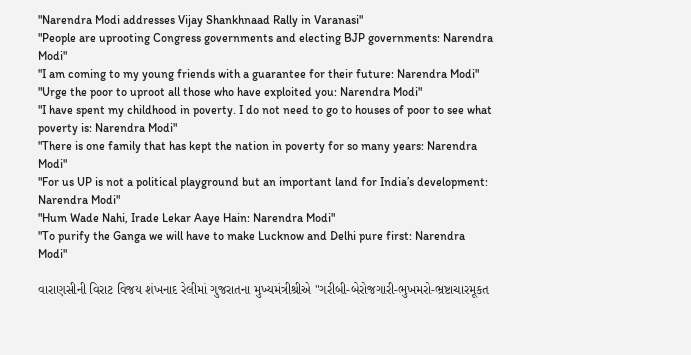"Narendra Modi addresses Vijay Shankhnaad Rally in Varanasi"
"People are uprooting Congress governments and electing BJP governments: Narendra Modi"
"I am coming to my young friends with a guarantee for their future: Narendra Modi"
"Urge the poor to uproot all those who have exploited you: Narendra Modi"
"I have spent my childhood in poverty. I do not need to go to houses of poor to see what poverty is: Narendra Modi"
"There is one family that has kept the nation in poverty for so many years: Narendra Modi"
"For us UP is not a political playground but an important land for India’s development: Narendra Modi"
"Hum Wade Nahi, Irade Lekar Aaye Hain: Narendra Modi"
"To purify the Ganga we will have to make Lucknow and Delhi pure first: Narendra Modi"

વારાણસીની વિરાટ વિજય શંખનાદ રેલીમાં ગુજરાતના મુખ્યમંત્રીશ્રીએ "ગરીબી-બેરોજગારી-ભુખમરો-ભ્રષ્ટાચારમૂકત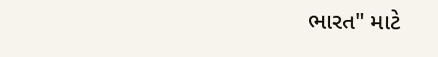ભારત" માટે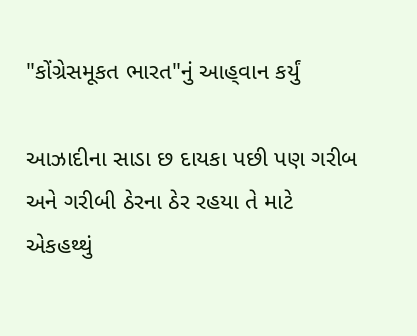"કોંગ્રેસમૂકત ભારત"નું આહ્‌વાન કર્યું

આઝાદીના સાડા છ દાયકા પછી પણ ગરીબ અને ગરીબી ઠેરના ઠેર રહયા તે માટે એકહથ્થું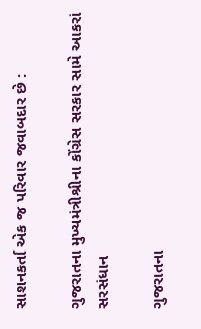સાશનકર્તા એક જ પરિવાર જવાબદાર છે :

ગુજરાતના મુખ્યમંત્રીશ્રીના કોંગ્રેસ સરકાર સામે આકરાં સરસંધાન

ગુજરાતના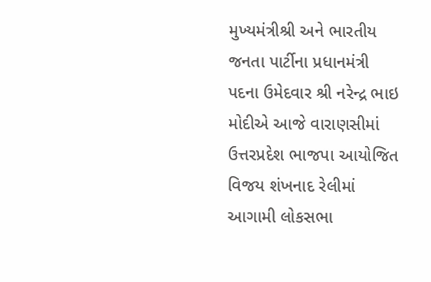મુખ્યમંત્રીશ્રી અને ભારતીય જનતા પાર્ટીના પ્રધાનમંત્રી પદના ઉમેદવાર શ્રી નરેન્દ્ર ભાઇ મોદીએ આજે વારાણસીમાં ઉત્તરપ્રદેશ ભાજપા આયોજિત વિજય શંખનાદ રેલીમાં આગામી લોકસભા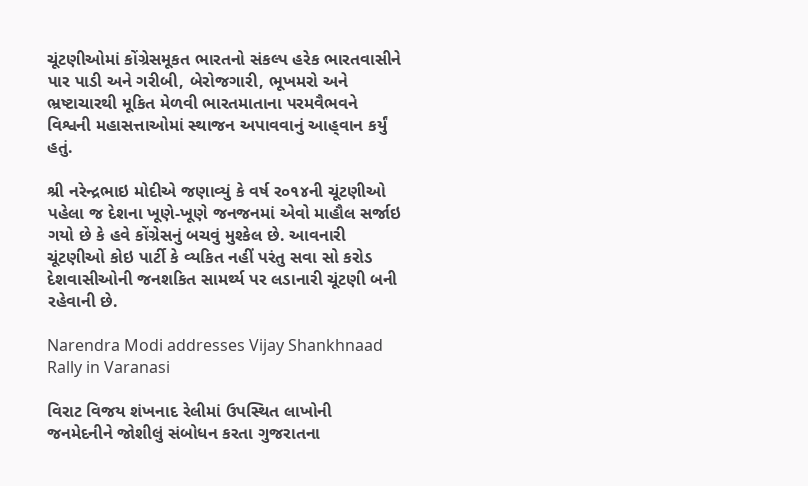ચૂંટણીઓમાં કોંગ્રેસમૂકત ભારતનો સંકલ્પ હરેક ભારતવાસીને પાર પાડી અને ગરીબી, બેરોજગારી, ભૂખમરો અને ભ્રષ્ટાચારથી મૂકિત મેળવી ભારતમાતાના પરમવૈભવને વિશ્વની મહાસત્તાઓમાં સ્થાજન અપાવવાનું આહ્‌વાન કર્યું હતું.

શ્રી નરેન્દ્રભાઇ મોદીએ જણાવ્યું કે વર્ષ ર૦૧૪ની ચૂંટણીઓ પહેલા જ દેશના ખૂણે-ખૂણે જનજનમાં એવો માહૌલ સર્જાઇ ગયો છે કે હવે કોંગ્રેસનું બચવું મુશ્કેલ છે. આવનારી ચૂંટણીઓ કોઇ પાર્ટી કે વ્યકિત નહીં પરંતુ સવા સો કરોડ દેશવાસીઓની જનશકિત સામર્થ્ય પર લડાનારી ચૂંટણી બની રહેવાની છે.

Narendra Modi addresses Vijay Shankhnaad Rally in Varanasi

વિરાટ વિજય શંખનાદ રેલીમાં ઉપસ્થિત લાખોની જનમેદનીને જોશીલું સંબોધન કરતા ગુજરાતના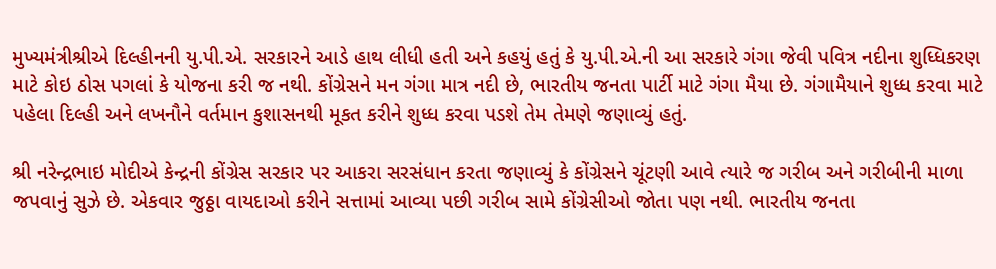મુખ્યમંત્રીશ્રીએ દિલ્હીનની યુ.પી.એ. સરકારને આડે હાથ લીધી હતી અને કહયું હતું કે યુ.પી.એ.ની આ સરકારે ગંગા જેવી પવિત્ર નદીના શુધ્ધિકરણ માટે કોઇ ઠોસ પગલાં કે યોજના કરી જ નથી. કોંગ્રેસને મન ગંગા માત્ર નદી છે, ભારતીય જનતા પાર્ટી માટે ગંગા મૈયા છે. ગંગામૈયાને શુધ્ધ કરવા માટે પહેલા દિલ્હી અને લખનૌને વર્તમાન કુશાસનથી મૂકત કરીને શુધ્ધ કરવા પડશે તેમ તેમણે જણાવ્યું હતું.

શ્રી નરેન્દ્રભાઇ મોદીએ કેન્દ્રની કોંગ્રેસ સરકાર પર આકરા સરસંધાન કરતા જણાવ્યું કે કોંગ્રેસને ચૂંટણી આવે ત્યારે જ ગરીબ અને ગરીબીની માળા જપવાનું સુઝે છે. એકવાર જુઠ્ઠા વાયદાઓ કરીને સત્તામાં આવ્યા પછી ગરીબ સામે કોંગ્રેસીઓ જોતા પણ નથી. ભારતીય જનતા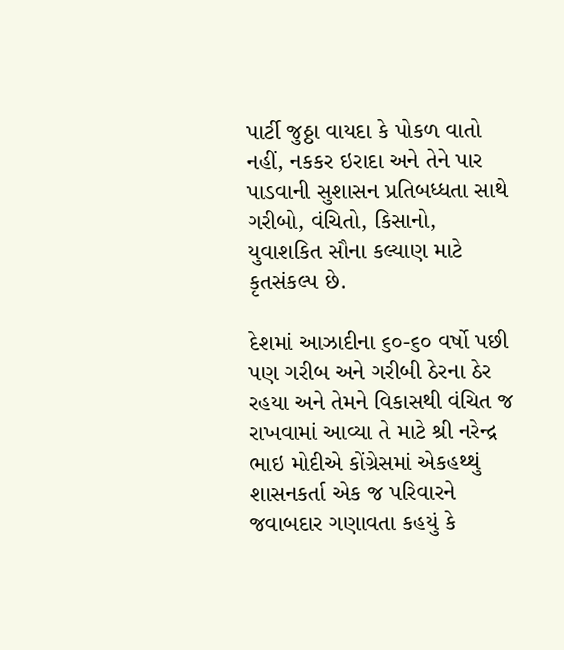પાર્ટી જુઠ્ઠા વાયદા કે પોકળ વાતો નહીં, નકકર ઇરાદા અને તેને પાર પાડવાની સુશાસન પ્રતિબધ્ધતા સાથે ગરીબો, વંચિતો, કિસાનો, યુવાશકિત સૌના કલ્યાણ માટે કૃતસંકલ્પ છે.

દેશમાં આઝાદીના ૬૦-૬૦ વર્ષો પછી પણ ગરીબ અને ગરીબી ઠેરના ઠેર રહયા અને તેમને વિકાસથી વંચિત જ રાખવામાં આવ્યા તે માટે શ્રી નરેન્દ્ર ભાઇ મોદીએ કોંગ્રેસમાં એકહથ્થું શાસનકર્તા એક જ પરિવારને જવાબદાર ગણાવતા કહયું કે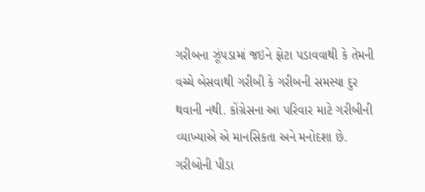ગરીબના ઝૂંપડામાં જઇને ફોટા પડાવવાથી કે તેમની વચ્ચે બેસવાથી ગરીબી કે ગરીબની સમસ્યા દુર થવાની નથી. કોંગ્રેસના આ પરિવાર માટે ગરીબીની વ્યાખ્યાએ એ માનસિકતા અને મનોદશા છે. ગરીબોની પીડા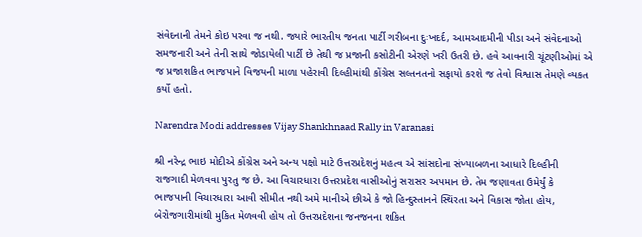સંવેદનાની તેમને કોઇ પરવા જ નથી. જ્યારે ભારતીય જનતા પાર્ટી ગરીબના દુઃખદર્દ, આમઆદમીની પીડા અને સંવેદનાઓ સમજનારી અને તેની સાથે જોડાયેલી પાર્ટી છે તેથી જ પ્રજાની કસોટીની એરણે ખરી ઉતરી છે. હવે આવનારી ચૂંટણીઓમાં એ જ પ્રજાશકિત ભાજપાને વિજયની માળા પહેરાવી દિલ્હીમાંથી કોંગ્રેસ સલ્તનતનો સફાયો કરશે જ તેવો વિશ્વાસ તેમણે વ્યકત કર્યો હતો.

Narendra Modi addresses Vijay Shankhnaad Rally in Varanasi

શ્રી નરેન્દ્ર ભાઇ મોદીએ કોંગ્રેસ અને અન્ય પક્ષો માટે ઉત્તરપ્રદેશનું મહત્વ એ સાંસદોના સંખ્યાબળના આધારે દિલ્હીની રાજગાદી મેળવવા પુરતુ જ છે. આ વિચારધારા ઉત્તરપ્રદેશ વાસીઓનું સરાસર અપમાન છે. તેમ જણાવતા ઉમેર્યું કે ભાજપાની વિચારધારા આવી સીમીત નથી અમે માનીએ છીએ કે જો હિન્દુસ્તાનને સ્થિંરતા અને વિકાસ જોતા હોય, બેરોજગારીમાંથી મુકિત મેળવવી હોય તો ઉત્તરપ્રદેશના જનજનના શકિત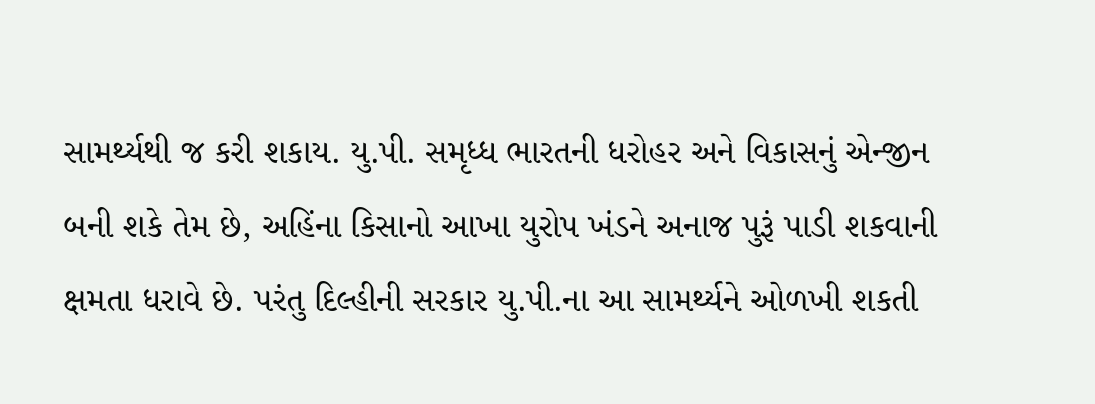સામર્થ્યથી જ કરી શકાય. યુ.પી. સમૃધ્ધ ભારતની ધરોહર અને વિકાસનું એન્જીન બની શકે તેમ છે, અહિંના કિસાનો આખા યુરોપ ખંડને અનાજ પુરૂં પાડી શકવાની ક્ષમતા ધરાવે છે. પરંતુ દિલ્હીની સરકાર યુ.પી.ના આ સામર્થ્યને ઓળખી શકતી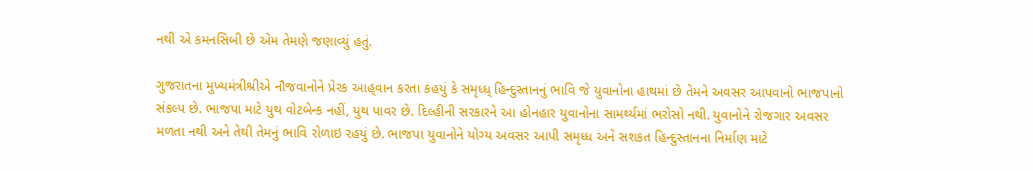નથી એ કમનસિબી છે એમ તેમણે જણાવ્યું હતું.

ગુજરાતના મુખ્યમંત્રીશ્રીએ નૌજવાનોને પ્રેરક આહ્‌વાન કરતા કહયું કે સમૃધ્ધ્ હિન્દુસ્તાનનું ભાવિ જે યુવાનોના હાથમાં છે તેમને અવસર આપવાનો ભાજપાનો સંકલ્પ છે. ભાજપા માટે યુથ વોટબેન્ક નહીં, યુથ પાવર છે. દિલ્હીની સરકારને આ હોનહાર યુવાનોના સામર્થ્યમાં ભરોસો નથી. યુવાનોને રોજગાર અવસર મળતા નથી અને તેથી તેમનું ભાવિ રોળાઇ રહયું છે. ભાજપા યુવાનોને યોગ્ય અવસર આપી સમૃધ્ધ અને સશકત હિન્દુસ્તાનના નિર્માણ માટે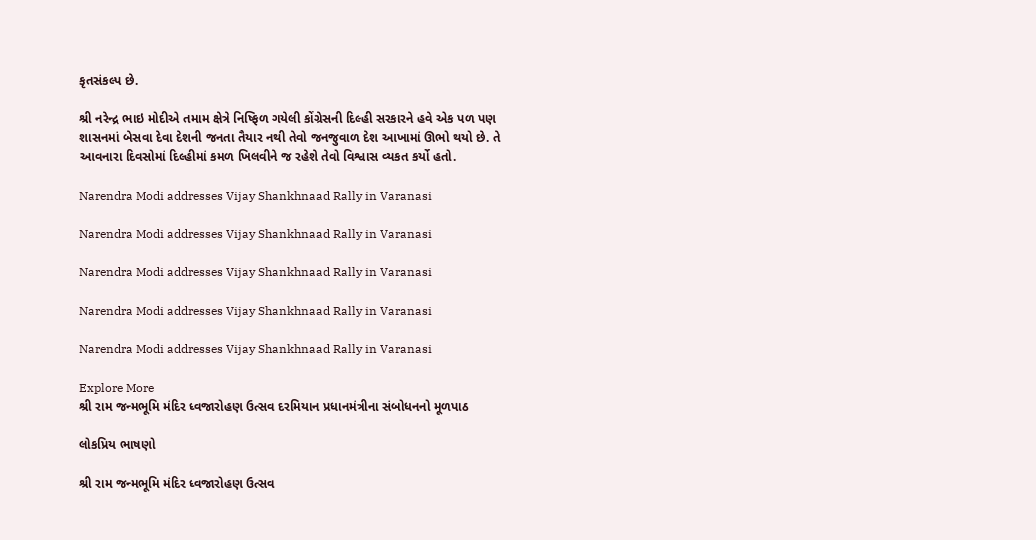કૃતસંકલ્પ છે.

શ્રી નરેન્દ્ર ભાઇ મોદીએ તમામ ક્ષેત્રે નિષ્ફિળ ગયેલી કોંગ્રેસની દિલ્હી સરકારને હવે એક પળ પણ શાસનમાં બેસવા દેવા દેશની જનતા તૈયાર નથી તેવો જનજુવાળ દેશ આખામાં ઊભો થયો છે. તે આવનારા દિવસોમાં દિલ્હીમાં કમળ ખિલવીને જ રહેશે તેવો વિશ્વાસ વ્યકત કર્યો હતો.

Narendra Modi addresses Vijay Shankhnaad Rally in Varanasi

Narendra Modi addresses Vijay Shankhnaad Rally in Varanasi

Narendra Modi addresses Vijay Shankhnaad Rally in Varanasi

Narendra Modi addresses Vijay Shankhnaad Rally in Varanasi

Narendra Modi addresses Vijay Shankhnaad Rally in Varanasi

Explore More
શ્રી રામ જન્મભૂમિ મંદિર ધ્વજારોહણ ઉત્સવ દરમિયાન પ્રધાનમંત્રીના સંબોધનનો મૂળપાઠ

લોકપ્રિય ભાષણો

શ્રી રામ જન્મભૂમિ મંદિર ધ્વજારોહણ ઉત્સવ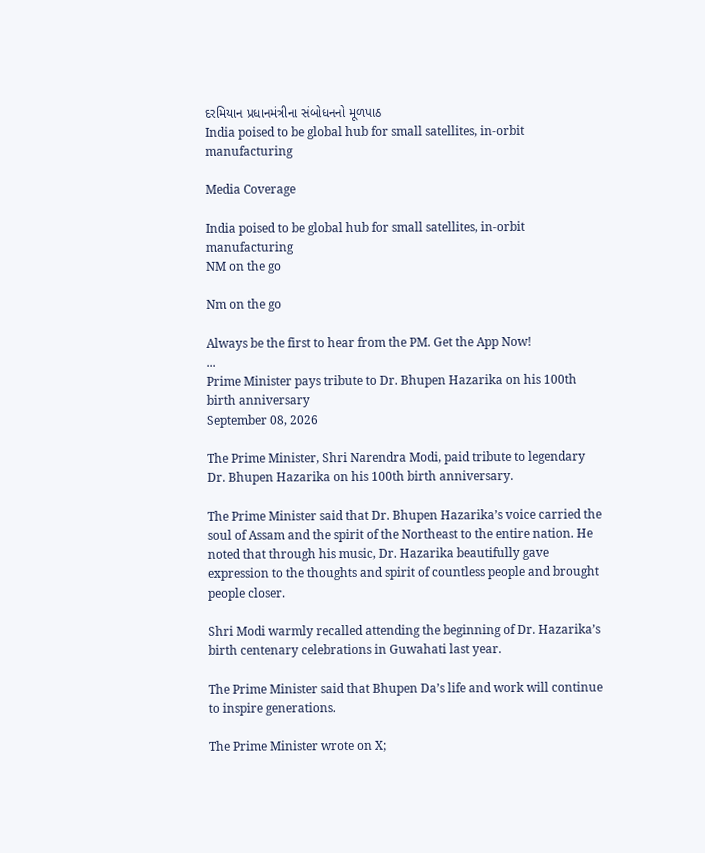દરમિયાન પ્રધાનમંત્રીના સંબોધનનો મૂળપાઠ
India poised to be global hub for small satellites, in-orbit manufacturing

Media Coverage

India poised to be global hub for small satellites, in-orbit manufacturing
NM on the go

Nm on the go

Always be the first to hear from the PM. Get the App Now!
...
Prime Minister pays tribute to Dr. Bhupen Hazarika on his 100th birth anniversary
September 08, 2026

The Prime Minister, Shri Narendra Modi, paid tribute to legendary Dr. Bhupen Hazarika on his 100th birth anniversary.

The Prime Minister said that Dr. Bhupen Hazarika’s voice carried the soul of Assam and the spirit of the Northeast to the entire nation. He noted that through his music, Dr. Hazarika beautifully gave expression to the thoughts and spirit of countless people and brought people closer.

Shri Modi warmly recalled attending the beginning of Dr. Hazarika’s birth centenary celebrations in Guwahati last year.

The Prime Minister said that Bhupen Da’s life and work will continue to inspire generations.

The Prime Minister wrote on X;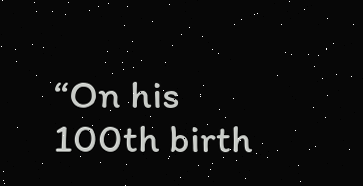“On his 100th birth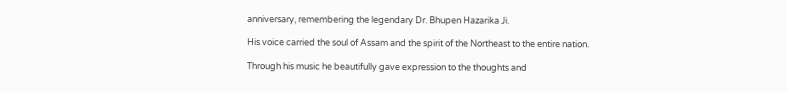anniversary, remembering the legendary Dr. Bhupen Hazarika Ji.

His voice carried the soul of Assam and the spirit of the Northeast to the entire nation.

Through his music he beautifully gave expression to the thoughts and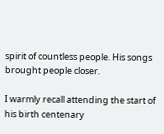spirit of countless people. His songs brought people closer.

I warmly recall attending the start of his birth centenary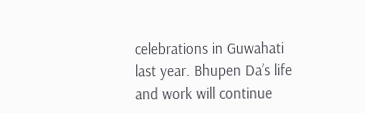celebrations in Guwahati last year. Bhupen Da’s life and work will continue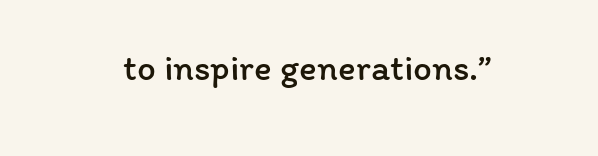to inspire generations.”